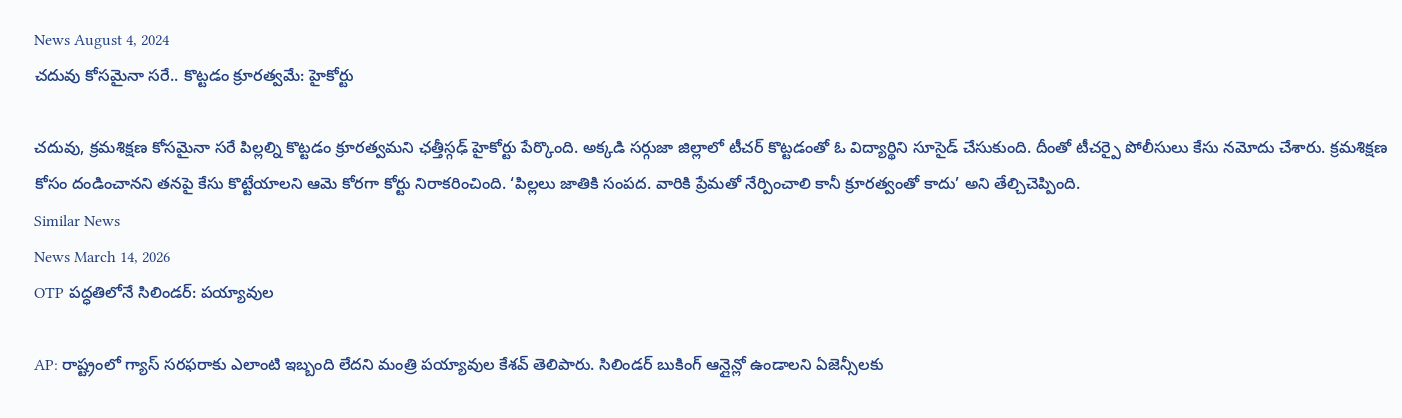News August 4, 2024
చదువు కోసమైనా సరే.. కొట్టడం క్రూరత్వమే: హైకోర్టు

చదువు, క్రమశిక్షణ కోసమైనా సరే పిల్లల్ని కొట్టడం క్రూరత్వమని ఛత్తీస్గఢ్ హైకోర్టు పేర్కొంది. అక్కడి సర్గుజా జిల్లాలో టీచర్ కొట్టడంతో ఓ విద్యార్థిని సూసైడ్ చేసుకుంది. దీంతో టీచర్పై పోలీసులు కేసు నమోదు చేశారు. క్రమశిక్షణ కోసం దండించానని తనపై కేసు కొట్టేయాలని ఆమె కోరగా కోర్టు నిరాకరించింది. ‘పిల్లలు జాతికి సంపద. వారికి ప్రేమతో నేర్పించాలి కానీ క్రూరత్వంతో కాదు’ అని తేల్చిచెప్పింది.
Similar News
News March 14, 2026
OTP పద్ధతిలోనే సిలిండర్: పయ్యావుల

AP: రాష్ట్రంలో గ్యాస్ సరఫరాకు ఎలాంటి ఇబ్బంది లేదని మంత్రి పయ్యావుల కేశవ్ తెలిపారు. సిలిండర్ బుకింగ్ ఆన్లైన్లో ఉండాలని ఏజెన్సీలకు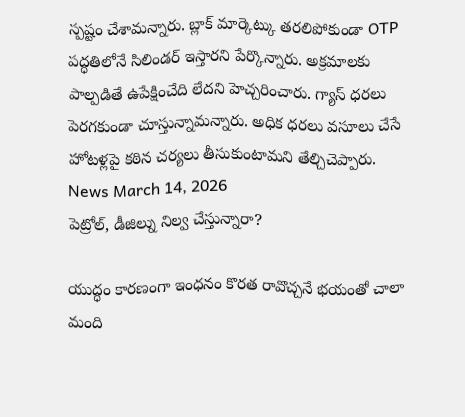స్పష్టం చేశామన్నారు. బ్లాక్ మార్కెట్కు తరలిపోకుండా OTP పద్ధతిలోనే సిలిండర్ ఇస్తారని పేర్కొన్నారు. అక్రమాలకు పాల్పడితే ఉపేక్షించేది లేదని హెచ్చరించారు. గ్యాస్ ధరలు పెరగకుండా చూస్తున్నామన్నారు. అధిక ధరలు వసూలు చేసే హోటళ్లపై కఠిన చర్యలు తీసుకుంటామని తేల్చిచెప్పారు.
News March 14, 2026
పెట్రోల్, డీజిల్ను నిల్వ చేస్తున్నారా?

యుద్ధం కారణంగా ఇంధనం కొరత రావొచ్చనే భయంతో చాలా మంది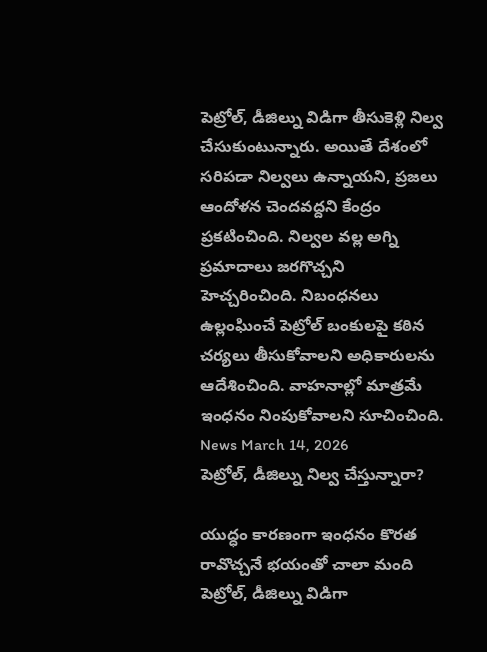పెట్రోల్, డీజిల్ను విడిగా తీసుకెళ్లి నిల్వ చేసుకుంటున్నారు. అయితే దేశంలో సరిపడా నిల్వలు ఉన్నాయని, ప్రజలు ఆందోళన చెందవద్దని కేంద్రం ప్రకటించింది. నిల్వల వల్ల అగ్ని ప్రమాదాలు జరగొచ్చని హెచ్చరించింది. నిబంధనలు ఉల్లంఘించే పెట్రోల్ బంకులపై కఠిన చర్యలు తీసుకోవాలని అధికారులను ఆదేశించింది. వాహనాల్లో మాత్రమే ఇంధనం నింపుకోవాలని సూచించింది.
News March 14, 2026
పెట్రోల్, డీజిల్ను నిల్వ చేస్తున్నారా?

యుద్ధం కారణంగా ఇంధనం కొరత రావొచ్చనే భయంతో చాలా మంది పెట్రోల్, డీజిల్ను విడిగా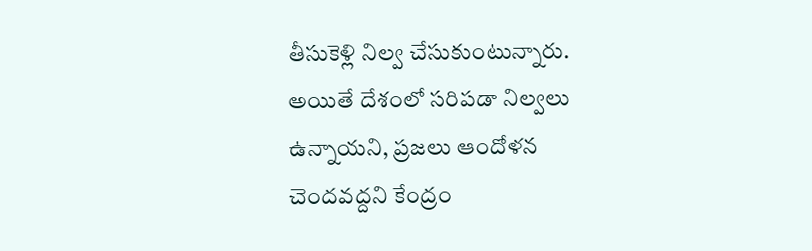తీసుకెళ్లి నిల్వ చేసుకుంటున్నారు. అయితే దేశంలో సరిపడా నిల్వలు ఉన్నాయని, ప్రజలు ఆందోళన చెందవద్దని కేంద్రం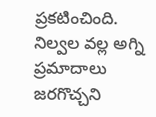ప్రకటించింది. నిల్వల వల్ల అగ్ని ప్రమాదాలు జరగొచ్చని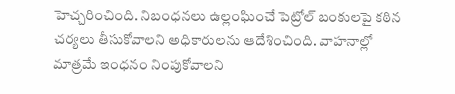హెచ్చరించింది. నిబంధనలు ఉల్లంఘించే పెట్రోల్ బంకులపై కఠిన చర్యలు తీసుకోవాలని అధికారులను ఆదేశించింది. వాహనాల్లో మాత్రమే ఇంధనం నింపుకోవాలని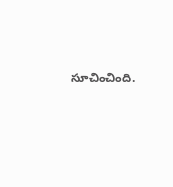సూచించింది.